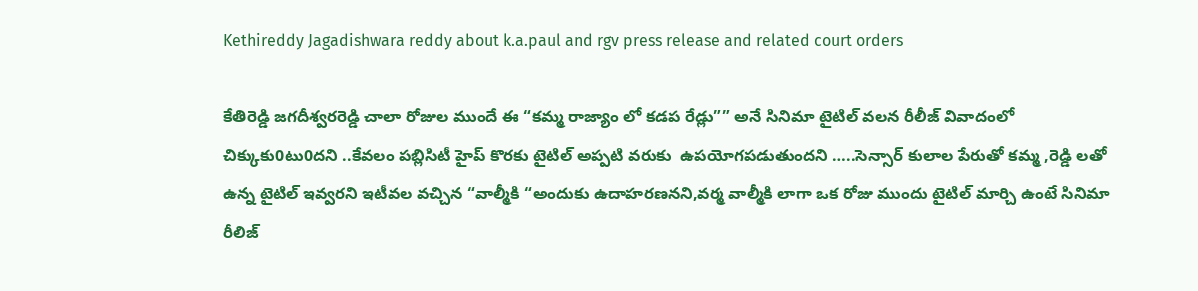Kethireddy Jagadishwara reddy about k.a.paul and rgv press release and related court orders

కేతిరెడ్డి జగదీశ్వరరెడ్డి చాలా రోజుల ముందే ఈ “కమ్మ రాజ్యాం లో కడప రేడ్లు”” అనే సినిమా టైటిల్ వలన రీలీజ్ వివాదంలో      చిక్కుకు0టు0దని ..కేవలం పబ్లిసిటీ హైప్ కొరకు టైటిల్ అప్పటి వరుకు  ఉపయోగపడుతుందని …..సెన్సార్ కులాల పేరుతో కమ్మ ,రెడ్డి లతో ఉన్న టైటిల్ ఇవ్వరని ఇటీవల వచ్చిన “వాల్మీకి “అందుకు ఉదాహరణనని,వర్మ వాల్మీకి లాగా ఒక రోజు ముందు టైటిల్ మార్చి ఉంటే సినిమా రీలిజ్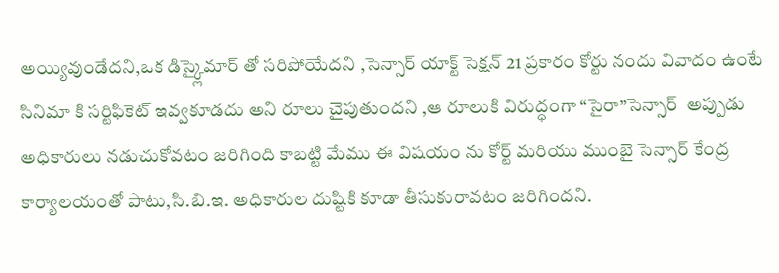అయ్యివుండేదని,ఒక డిస్క్లైమార్ తో సరిపోయేదని ,సెన్సార్ యాక్ట్ సెక్షన్ 21 ప్రకారం కోర్టు నందు వివాదం ఉంటే సినిమా కి సర్టిఫికెట్ ఇవ్వకూడదు అని రూలు చైపుతుందని ,ఆ రూలుకి విరుద్ధంగా “సైరా”సెన్సార్  అప్పుడు అధికారులు నడుచుకోవటం జరిగింది కాబట్టి మేము ఈ విషయం ను కోర్ట్ మరియు ముంబై సెన్సార్ కేంద్ర కార్యాలయంతో పాటు,సి.బి.ఇ. అధికారుల దుష్టికి కూడా తీసుకురావటం జరిగిందని.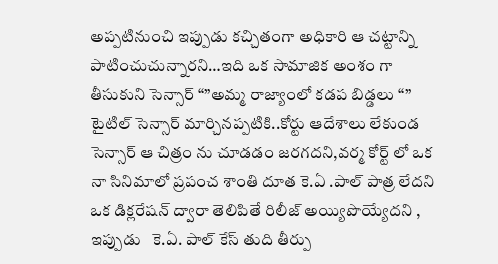అప్పటినుంచి ఇప్పుడు కచ్చితంగా అధికారి ఆ చట్టాన్ని  పాటించుచున్నారని…ఇది ఒక సామాజిక అంశం గా తీసుకుని సెన్సార్ “”అమ్మ రాజ్యాంలో కడప బిడ్డలు “” టైటిల్ సెన్సార్ మార్చినప్పటికి..కోర్టు ఆదేశాలు లేకుండ సెన్సార్ ఆ చిత్రం ను చూడడం జరగదని,వర్మ కోర్ట్ లో ఒక నా సినిమాలో ప్రపంచ శాంతి దూత కె.ఏ .పాల్ పాత్ర లేదని ఒక డిక్లరేషన్ ద్వారా తెలిపితే రిలీజ్ అయ్యిపొయ్యేదని , ఇప్పుడు   కె.ఏ. పాల్ కేస్ తుది తీర్పు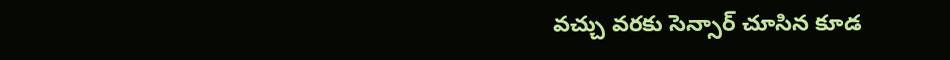వచ్చు వరకు సెన్సార్ చూసిన కూడ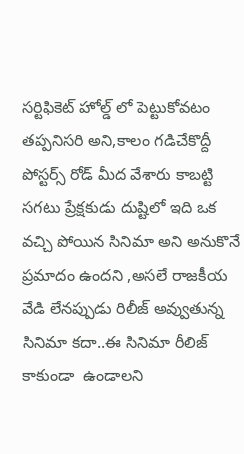సర్టిఫికెట్ హోల్డ్ లో పెట్టుకోవటం తప్పనిసరి అని,కాలం గడిచేకొద్దీ పోస్టర్స్ రోడ్ మీద వేశారు కాబట్టి సగటు ప్రేక్షకుడు దుష్టిలో ఇది ఒక వచ్చి పోయిన సినిమా అని అనుకొనే ప్రమాదం ఉందని ,అసలే రాజకీయ వేడి లేనప్పుడు రిలీజ్ అవ్వుతున్న సినిమా కదా..ఈ సినిమా రీలిజ్  కాకుండా  ఉండాలని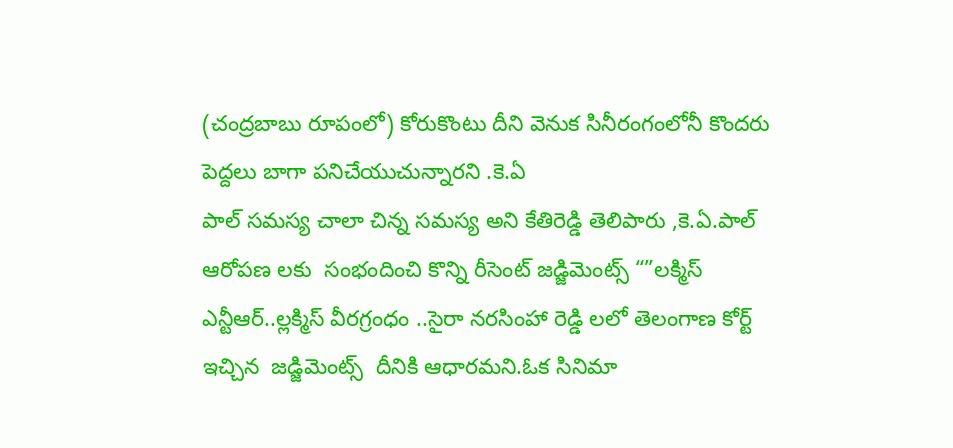(చంద్రబాబు రూపంలో) కోరుకొంటు దీని వెనుక సినీరంగంలోనీ కొందరు పెద్దలు బాగా పనిచేయుచున్నారని .కె.ఏ
పాల్ సమస్య చాలా చిన్న సమస్య అని కేతిరెడ్డి తెలిపారు ,కె.ఏ.పాల్ ఆరోపణ లకు  సంభందించి కొన్ని రీసెంట్ జడ్జిమెంట్స్ “”లక్మిస్ ఎన్టీఆర్..ల్లక్మిస్ వీరగ్రంధం ..సైరా నరసింహా రెడ్డి లలో తెలంగాణ కోర్ట్ ఇచ్చిన  జడ్జిమెంట్స్  దీనికి ఆధారమని.ఓక సినిమా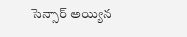సెన్సార్ అయ్యిన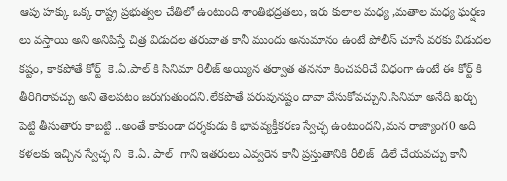ఆపు హక్కు ఒక్క రాష్ట్ర ప్రభుత్వల చేతిలో ఉంటుంది శాంతిభద్రతలు, ఇరు కులాల మధ్య ,మతాల మధ్య ఘర్షణ లు వస్తాయి అని అనిపిస్తే చిత్ర విడుదల తరువాత కానీ ముందు అనుమానం ఉంటే పోలీస్ చూసే వరకు విడుదల కష్టం, కాకపోతే కోర్ట్  కె.ఏ.పాల్ కి సినిమా రిలీజ్ అయ్యిన తర్వాత తననూ కించపరిచే విధంగా ఉంటే ఈ కోర్ట్ కి తీరిగిరావచ్చు అని తెలపటం జరుగుతుందని.లేకపొతే పరువునష్టం దావా వేసుకోవచ్చుని.సినిమా అనేది ఖర్చు పెట్టి తీసుతారు కాబట్టి ..అంతే కాకుండా దర్శకుడు కి భావవ్యక్తీకరణ స్వేచ్ఛ ఉంటుందని,మన రాజ్యాంగ0 అది కళలకు ఇచ్చిన స్వేచ్ఛ ని  కె.ఏ. పాల్  గాని ఇతరులు ఎవ్వరెన కానీ ప్రస్తుతానికి రీలిజ్  డిలే చేయవచ్చు కానీ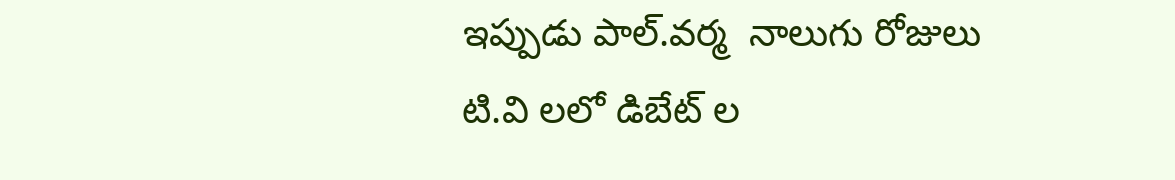ఇప్పుడు పాల్.వర్మ  నాలుగు రోజులు టి.వి లలో డిబేట్ ల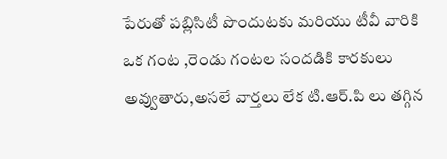పేరుతో పబ్లిసిటీ పొందుటకు మరియు టీవీ వారికి ఒక గంట ,రెండు గంటల సందడికి కారకులు అవ్వుతారు,అసలే వార్తలు లేక టి.ఆర్.పి లు తగ్గిన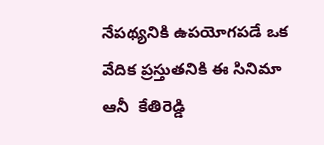నేపథ్యనికి ఉపయోగపడే ఒక వేదిక ప్రస్తుతనికి ఈ సినిమా  ఆనీ  కేతిరెడ్డి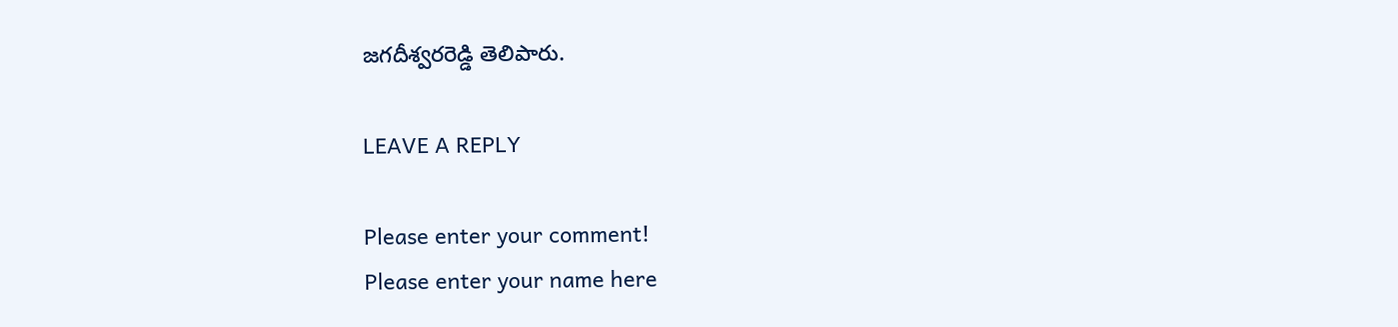జగదీశ్వరరెడ్డి తెలిపారు.

LEAVE A REPLY

Please enter your comment!
Please enter your name here